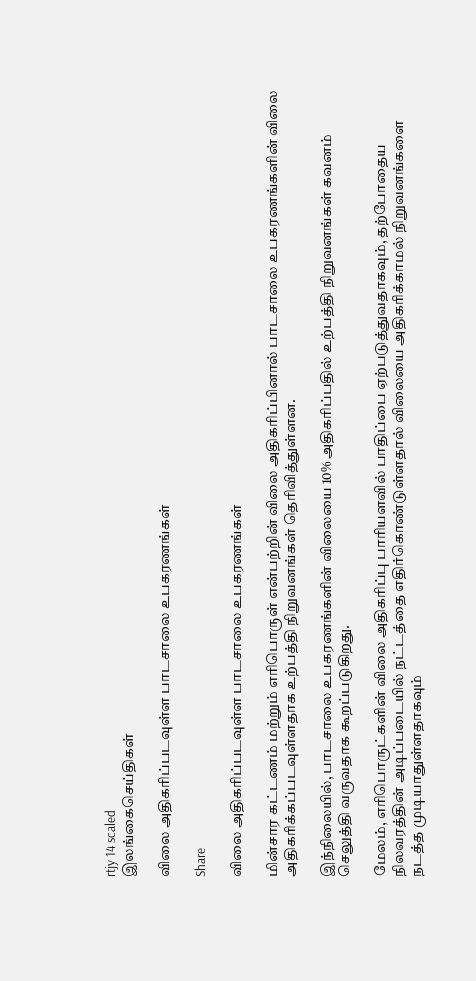rtjy 14 scaled
இலங்கைசெய்திகள்

விலை அதிகரிப்படவுள்ள பாடசாலை உபகரணங்கள்

Share

விலை அதிகரிப்படவுள்ள பாடசாலை உபகரணங்கள்

மின்சார கட்டணம் மற்றும் எரிபொருள் என்பற்றின் விலை அதிகரிப்பினால் பாடசாலை உபகரணங்களின் விலை அதிகரிக்கப்படவுள்ளதாக உற்பத்தி நிறுவனங்கள் தெரிவித்துள்ளன.

இந்நிலையில், பாடசாலை உபகரணங்களின் விலையை 10% அதிகரிப்பதில் உற்பத்தி நிறுவனங்கள் கவனம் செலுத்தி வருவதாக கூறப்படுகிறது.

மேலம், எரிபொருட்களின் விலை அதிகரிப்பு பாரியளவில் பாதிப்பை ஏற்படுத்துவதாகவும், தற்போதைய நிலவரத்தின் அடிப்படையில் நட்டத்தை எதிர்கொண்டுள்ளதால் விலையை அதிகரிக்காமல் நிறுவனங்களை நடத்த முடியாதுள்ளதாகவும்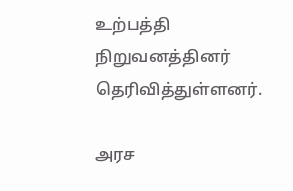உற்பத்தி நிறுவனத்தினர் தெரிவித்துள்ளனர்.

அரச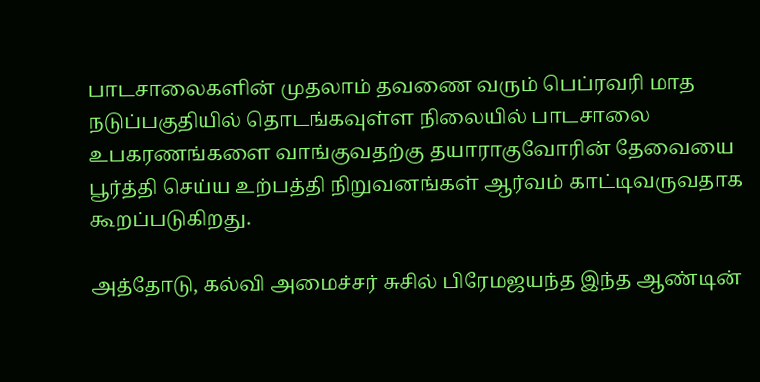பாடசாலைகளின் முதலாம் தவணை வரும் பெப்ரவரி மாத நடுப்பகுதியில் தொடங்கவுள்ள நிலையில் பாடசாலை உபகரணங்களை வாங்குவதற்கு தயாராகுவோரின் தேவையை பூர்த்தி செய்ய உற்பத்தி நிறுவனங்கள் ஆர்வம் காட்டிவருவதாக கூறப்படுகிறது.

அத்தோடு, கல்வி அமைச்சர் சுசில் பிரேமஜயந்த இந்த ஆண்டின்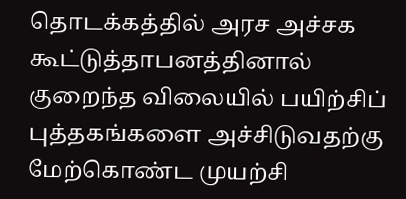தொடக்கத்தில் அரச அச்சக கூட்டுத்தாபனத்தினால் குறைந்த விலையில் பயிற்சிப் புத்தகங்களை அச்சிடுவதற்கு மேற்கொண்ட முயற்சி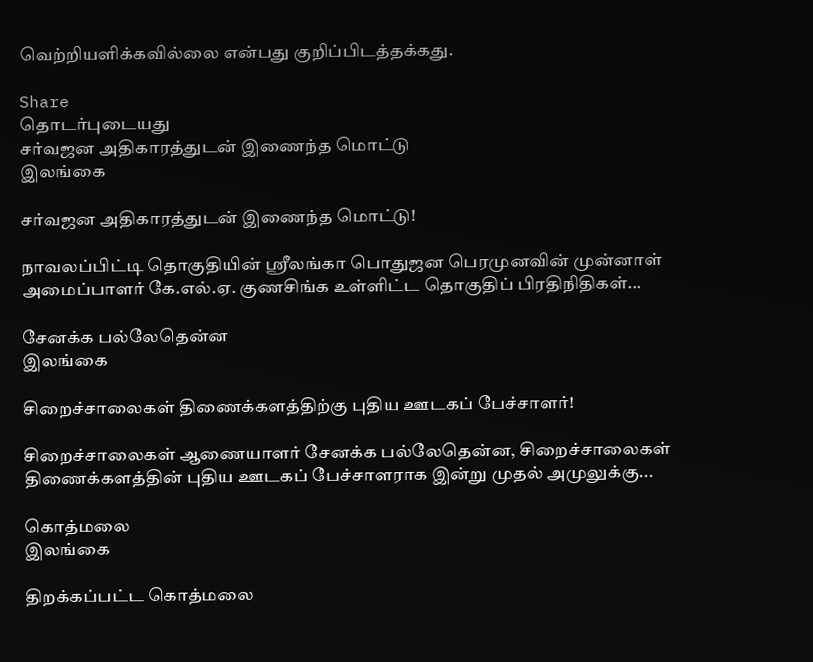வெற்றியளிக்கவில்லை என்பது குறிப்பிடத்தக்கது.

Share
தொடர்புடையது
சர்வஜன அதிகாரத்துடன் இணைந்த மொட்டு
இலங்கை

சர்வஜன அதிகாரத்துடன் இணைந்த மொட்டு!

நாவலப்பிட்டி தொகுதியின் ஸ்ரீலங்கா பொதுஜன பெரமுனவின் முன்னாள் அமைப்பாளர் கே.எல்.ஏ. குணசிங்க உள்ளிட்ட தொகுதிப் பிரதிநிதிகள்...

சேனக்க பல்லேதென்ன
இலங்கை

சிறைச்சாலைகள் திணைக்களத்திற்கு புதிய ஊடகப் பேச்சாளர்!

சிறைச்சாலைகள் ஆணையாளர் சேனக்க பல்லேதென்ன, சிறைச்சாலைகள் திணைக்களத்தின் புதிய ஊடகப் பேச்சாளராக இன்று முதல் அமுலுக்கு...

கொத்மலை
இலங்கை

திறக்கப்பட்ட கொத்மலை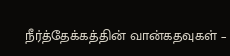நீர்த்தேக்கத்தின் வான்கதவுகள் –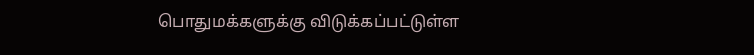பொதுமக்களுக்கு விடுக்கப்பட்டுள்ள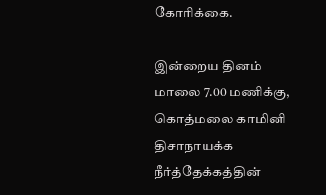கோரிக்கை.

இன்றைய தினம் மாலை 7.00 மணிக்கு, கொத்மலை காமினி திசாநாயக்க நீர்த்தேக்கத்தின்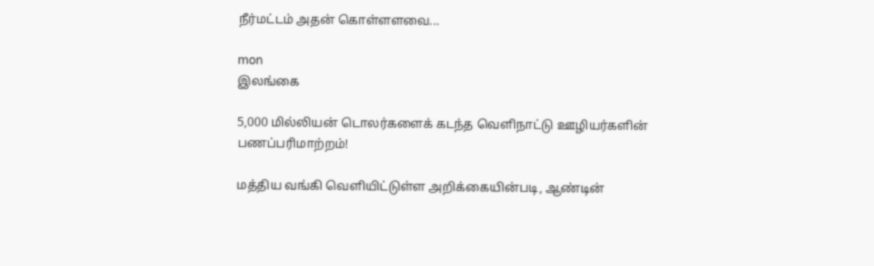நீர்மட்டம் அதன் கொள்ளளவை...

mon
இலங்கை

5,000 மில்லியன் டொலர்களைக் கடந்த வெளிநாட்டு ஊழியர்களின் பணப்பரிமாற்றம்!

மத்திய வங்கி வெளியிட்டுள்ள அறிக்கையின்படி, ஆண்டின்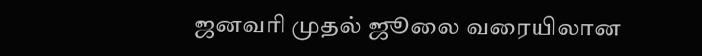ஜனவரி முதல் ஜூலை வரையிலான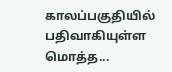காலப்பகுதியில் பதிவாகியுள்ள மொத்த...